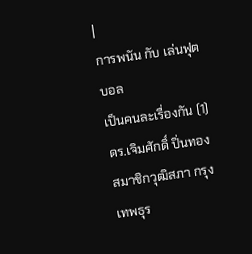|
การพนัน กับ เล่นฟุตบอล
เป็นคนละเรื่องกัน (1)
ดร.เจิมศักดิ์ ปิ่นทอง สมาชิกวุฒิสภา กรุงเทพธุร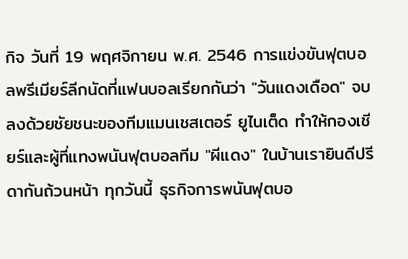กิจ วันที่ 19 พฤศจิกายน พ.ศ. 2546 การแข่งขันฟุตบอลพรีเมียร์ลีกนัดที่แฟนบอลเรียกกันว่า "วันแดงเดือด" จบลงด้วยชัยชนะของทีมแมนเชสเตอร์ ยูไนเต็ด ทำให้กองเชียร์และผู้ที่แทงพนันฟุตบอลทีม "ผีแดง" ในบ้านเรายินดีปรีดากันถ้วนหน้า ทุกวันนี้ ธุรกิจการพนันฟุตบอ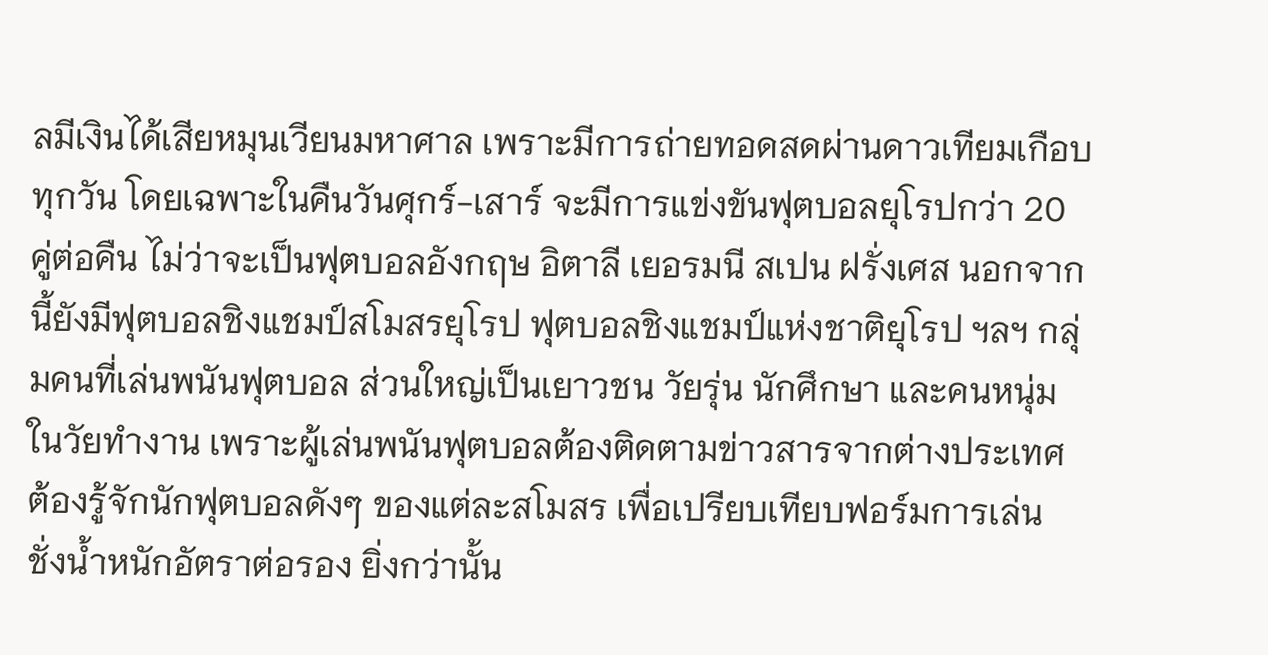ลมีเงินได้เสียหมุนเวียนมหาศาล เพราะมีการถ่ายทอดสดผ่านดาวเทียมเกือบทุกวัน โดยเฉพาะในคืนวันศุกร์-เสาร์ จะมีการแข่งขันฟุตบอลยุโรปกว่า 20 คู่ต่อคืน ไม่ว่าจะเป็นฟุตบอลอังกฤษ อิตาลี เยอรมนี สเปน ฝรั่งเศส นอกจากนี้ยังมีฟุตบอลชิงแชมป์สโมสรยุโรป ฟุตบอลชิงแชมป์แห่งชาติยุโรป ฯลฯ กลุ่มคนที่เล่นพนันฟุตบอล ส่วนใหญ่เป็นเยาวชน วัยรุ่น นักศึกษา และคนหนุ่มในวัยทำงาน เพราะผู้เล่นพนันฟุตบอลต้องติดตามข่าวสารจากต่างประเทศ ต้องรู้จักนักฟุตบอลดังๆ ของแต่ละสโมสร เพื่อเปรียบเทียบฟอร์มการเล่น ชั่งน้ำหนักอัตราต่อรอง ยิ่งกว่านั้น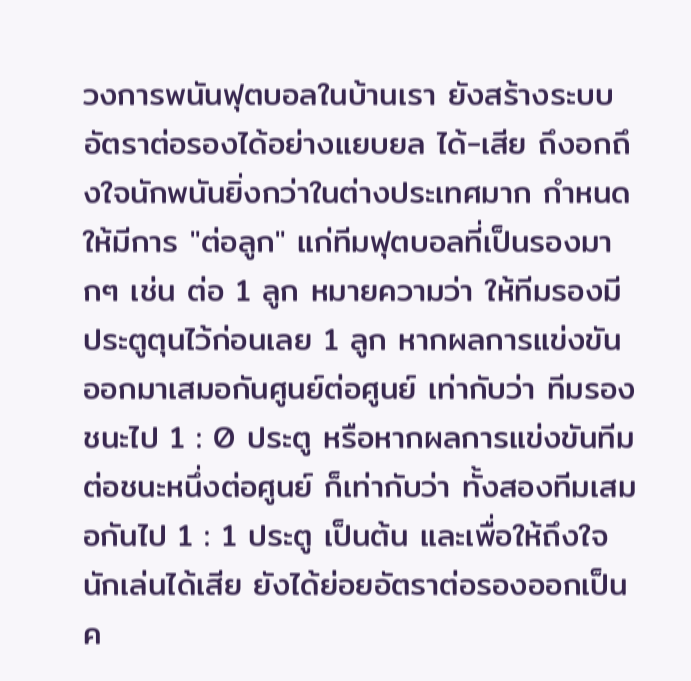วงการพนันฟุตบอลในบ้านเรา ยังสร้างระบบอัตราต่อรองได้อย่างแยบยล ได้-เสีย ถึงอกถึงใจนักพนันยิ่งกว่าในต่างประเทศมาก กำหนดให้มีการ "ต่อลูก" แก่ทีมฟุตบอลที่เป็นรองมากๆ เช่น ต่อ 1 ลูก หมายความว่า ให้ทีมรองมีประตูตุนไว้ก่อนเลย 1 ลูก หากผลการแข่งขันออกมาเสมอกันศูนย์ต่อศูนย์ เท่ากับว่า ทีมรองชนะไป 1 : 0 ประตู หรือหากผลการแข่งขันทีมต่อชนะหนึ่งต่อศูนย์ ก็เท่ากับว่า ทั้งสองทีมเสมอกันไป 1 : 1 ประตู เป็นต้น และเพื่อให้ถึงใจนักเล่นได้เสีย ยังได้ย่อยอัตราต่อรองออกเป็นค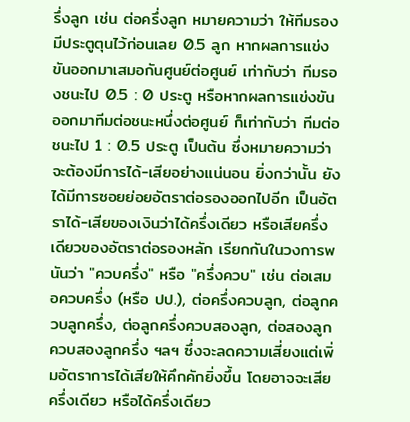รึ่งลูก เช่น ต่อครึ่งลูก หมายความว่า ให้ทีมรองมีประตูตุนไว้ก่อนเลย 0.5 ลูก หากผลการแข่งขันออกมาเสมอกันศูนย์ต่อศูนย์ เท่ากับว่า ทีมรองชนะไป 0.5 : 0 ประตู หรือหากผลการแข่งขันออกมาทีมต่อชนะหนึ่งต่อศูนย์ ก็เท่ากับว่า ทีมต่อชนะไป 1 : 0.5 ประตู เป็นต้น ซึ่งหมายความว่า จะต้องมีการได้-เสียอย่างแน่นอน ยิ่งกว่านั้น ยังได้มีการซอยย่อยอัตราต่อรองออกไปอีก เป็นอัตราได้-เสียของเงินว่าได้ครึ่งเดียว หรือเสียครึ่งเดียวของอัตราต่อรองหลัก เรียกกันในวงการพนันว่า "ควบครึ่ง" หรือ "ครึ่งควบ" เช่น ต่อเสมอควบครึ่ง (หรือ ปป.), ต่อครึ่งควบลูก, ต่อลูกควบลูกครึ่ง, ต่อลูกครึ่งควบสองลูก, ต่อสองลูกควบสองลูกครึ่ง ฯลฯ ซึ่งจะลดความเสี่ยงแต่เพิ่มอัตราการได้เสียให้คึกคักยิ่งขึ้น โดยอาจจะเสียครึ่งเดียว หรือได้ครึ่งเดียว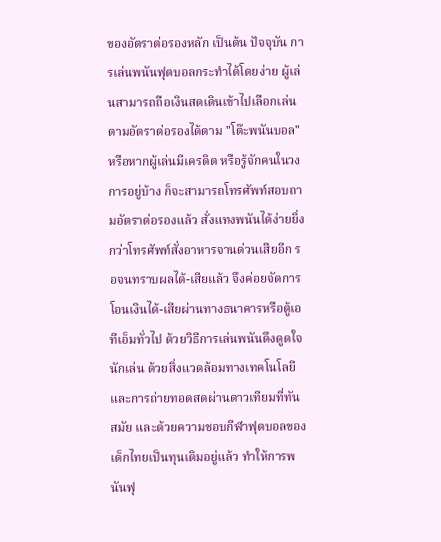ของอัตราต่อรองหลัก เป็นต้น ปัจจุบัน การเล่นพนันฟุตบอลกระทำได้โดยง่าย ผู้เล่นสามารถถือเงินสดเดินเข้าไปเลือกเล่นตามอัตราต่อรองได้ตาม "โต๊ะพนันบอล" หรือหากผู้เล่นมีเครดิต หรือรู้จักคนในวงการอยู่บ้าง ก็จะสามารถโทรศัพท์สอบถามอัตราต่อรองแล้ว สั่งแทงพนันได้ง่ายยิ่งกว่าโทรศัพท์สั่งอาหารจานด่วนเสียอีก รอจนทราบผลได้-เสียแล้ว จึงค่อยจัดการโอนเงินได้-เสียผ่านทางธนาคารหรือตู้เอทีเอ็มทั่วไป ด้วยวิธีการเล่นพนันดึงดูดใจนักเล่น ด้วยสิ่งแวดล้อมทางเทคโนโลยี และการถ่ายทอดสดผ่านดาวเทียมที่ทันสมัย และด้วยความชอบกีฬาฟุตบอลของเด็กไทยเป็นทุนเดิมอยู่แล้ว ทำให้การพนันฟุ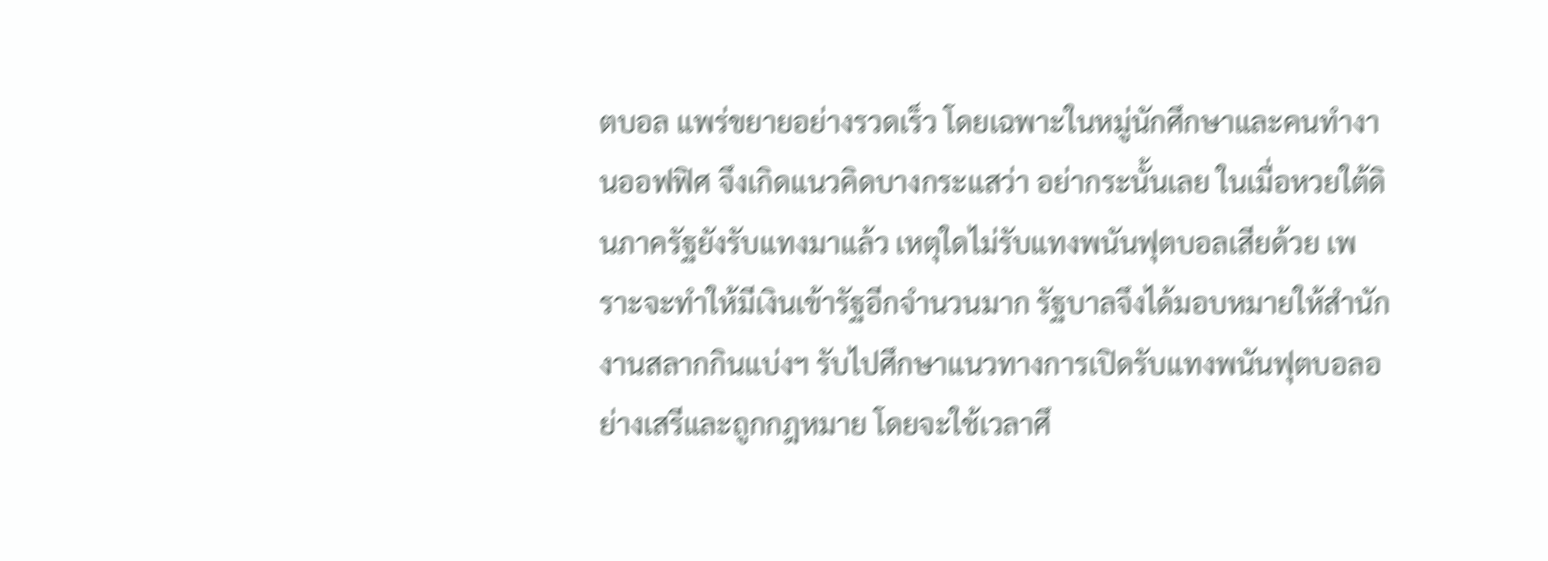ตบอล แพร่ขยายอย่างรวดเร็ว โดยเฉพาะในหมู่นักศึกษาและคนทำงานออฟฟิศ จึงเกิดแนวคิดบางกระแสว่า อย่ากระนั้นเลย ในเมื่อหวยใต้ดินภาครัฐยังรับแทงมาแล้ว เหตุใดไม่รับแทงพนันฟุตบอลเสียด้วย เพราะจะทำให้มีเงินเข้ารัฐอีกจำนวนมาก รัฐบาลจึงได้มอบหมายให้สำนักงานสลากกินแบ่งฯ รับไปศึกษาแนวทางการเปิดรับแทงพนันฟุตบอลอย่างเสรีและถูกกฎหมาย โดยจะใช้เวลาศึ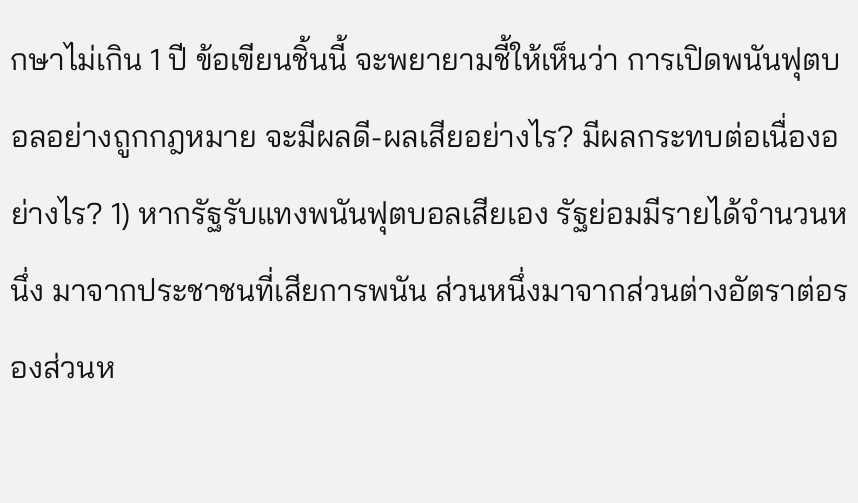กษาไม่เกิน 1 ปี ข้อเขียนชิ้นนี้ จะพยายามชี้ให้เห็นว่า การเปิดพนันฟุตบอลอย่างถูกกฎหมาย จะมีผลดี-ผลเสียอย่างไร? มีผลกระทบต่อเนื่องอย่างไร? 1) หากรัฐรับแทงพนันฟุตบอลเสียเอง รัฐย่อมมีรายได้จำนวนหนึ่ง มาจากประชาชนที่เสียการพนัน ส่วนหนึ่งมาจากส่วนต่างอัตราต่อรองส่วนห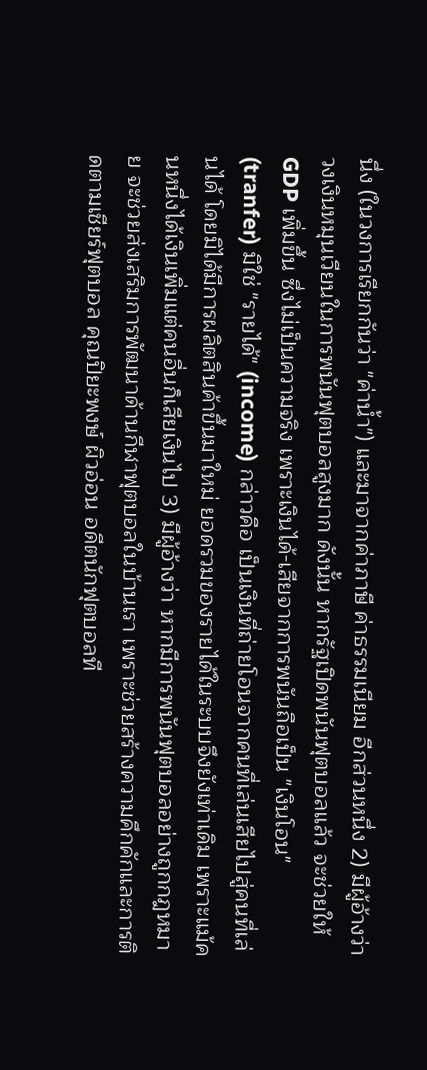นึ่ง (ในวงการเรียกกันว่า "ค่าน้ำ") และมาจากค่าภาษี ค่าธรรมเนียม อีกส่วนหนึ่ง 2) มีผู้อ้างว่า วงเงินหมุนเวียนในการพนันฟุตบอลสูงมาก ดังนั้น หากรัฐเปิดพนันฟุตบอลแล้ว จะช่วยให้ GDP เพิ่มขึ้น ซึ่งไม่เป็นความจริง เพราะเงินได้-เสียจากการพนันถือเป็น "เงินโอน" (tranfer) มิใช่ "รายได้" (income) กล่าวคือ เป็นเงินที่ถ่ายโอนจากคนที่เล่นเสียไปสู่คนที่เล่นได้ โดยมิได้มีการผลิตสินค้าขึ้นมาใหม่ ยอดรวมของรายได้ในระบบจึงยังเท่าเดิม เพราะแม้คนหนึ่งได้เงินเพิ่มแต่คนอื่นก็เสียเงินไป 3) มีผู้อ้างว่า หากมีการพนันฟุตบอลอย่างถูกกฎหมาย จะช่วยส่งเสริมการพัฒนาด้านกีฬาฟุตบอลในบ้านเรา เพราะช่วยสร้างความคึกคักและการติดตามเชียร์ฟุตบอล คุณปิยะพงษ์ ผิวอ่อน อดีตนักฟุตบอลที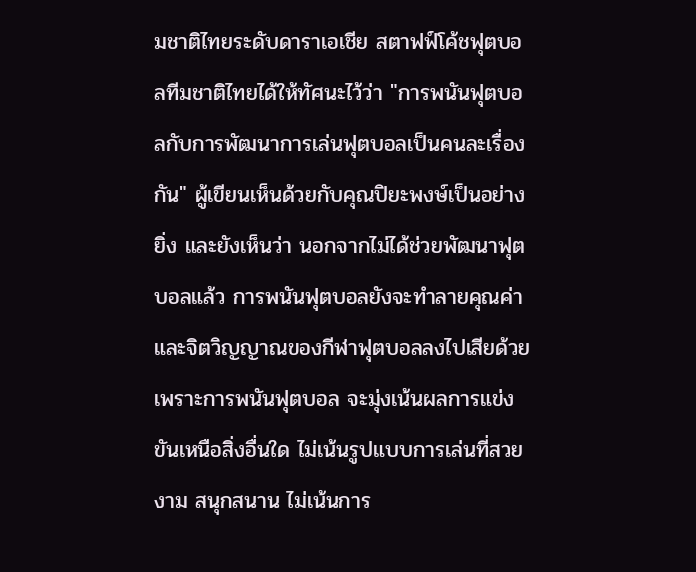มชาติไทยระดับดาราเอเชีย สตาฟฟ์โค้ชฟุตบอลทีมชาติไทยได้ให้ทัศนะไว้ว่า "การพนันฟุตบอลกับการพัฒนาการเล่นฟุตบอลเป็นคนละเรื่องกัน" ผู้เขียนเห็นด้วยกับคุณปิยะพงษ์เป็นอย่างยิ่ง และยังเห็นว่า นอกจากไม่ได้ช่วยพัฒนาฟุตบอลแล้ว การพนันฟุตบอลยังจะทำลายคุณค่า และจิตวิญญาณของกีฬาฟุตบอลลงไปเสียด้วย เพราะการพนันฟุตบอล จะมุ่งเน้นผลการแข่งขันเหนือสิ่งอื่นใด ไม่เน้นรูปแบบการเล่นที่สวยงาม สนุกสนาน ไม่เน้นการ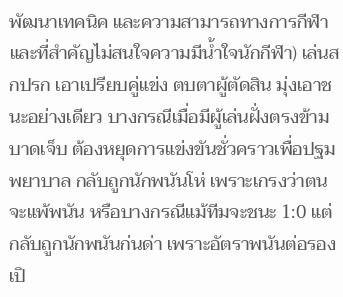พัฒนาเทคนิค และความสามารถทางการกีฬา และที่สำคัญไม่สนใจความมีน้ำใจนักกีฬา) เล่นสกปรก เอาเปรียบคู่แข่ง ตบตาผู้ตัดสิน มุ่งเอาชนะอย่างเดียว บางกรณีเมื่อมีผู้เล่นฝั่งตรงข้ามบาดเจ็บ ต้องหยุดการแข่งขันชั่วคราวเพื่อปฐมพยาบาล กลับถูกนักพนันโห่ เพราะเกรงว่าตนจะแพ้พนัน หรือบางกรณีแม้ทีมจะชนะ 1:0 แต่กลับถูกนักพนันก่นด่า เพราะอัตราพนันต่อรองเปิ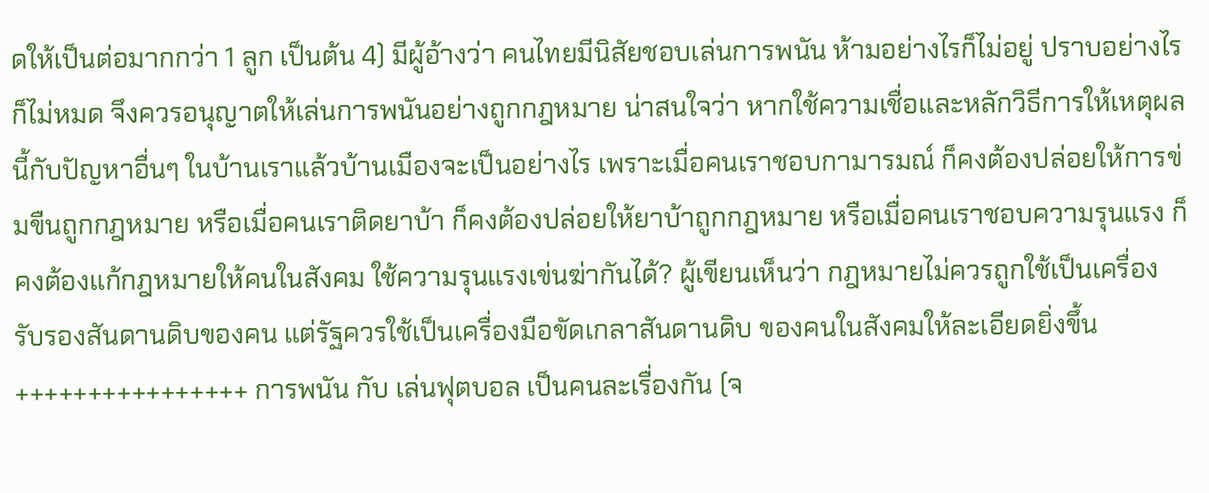ดให้เป็นต่อมากกว่า 1 ลูก เป็นต้น 4) มีผู้อ้างว่า คนไทยมีนิสัยชอบเล่นการพนัน ห้ามอย่างไรก็ไม่อยู่ ปราบอย่างไรก็ไม่หมด จึงควรอนุญาตให้เล่นการพนันอย่างถูกกฎหมาย น่าสนใจว่า หากใช้ความเชื่อและหลักวิธีการให้เหตุผลนี้กับปัญหาอื่นๆ ในบ้านเราแล้วบ้านเมืองจะเป็นอย่างไร เพราะเมื่อคนเราชอบกามารมณ์ ก็คงต้องปล่อยให้การข่มขืนถูกกฎหมาย หรือเมื่อคนเราติดยาบ้า ก็คงต้องปล่อยให้ยาบ้าถูกกฎหมาย หรือเมื่อคนเราชอบความรุนแรง ก็คงต้องแก้กฎหมายให้คนในสังคม ใช้ความรุนแรงเข่นฆ่ากันได้? ผู้เขียนเห็นว่า กฎหมายไม่ควรถูกใช้เป็นเครื่องรับรองสันดานดิบของคน แต่รัฐควรใช้เป็นเครื่องมือขัดเกลาสันดานดิบ ของคนในสังคมให้ละเอียดยิ่งขึ้น ++++++++++++++++ การพนัน กับ เล่นฟุตบอล เป็นคนละเรื่องกัน (จ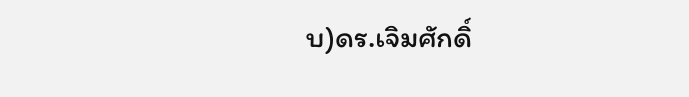บ)ดร.เจิมศักดิ์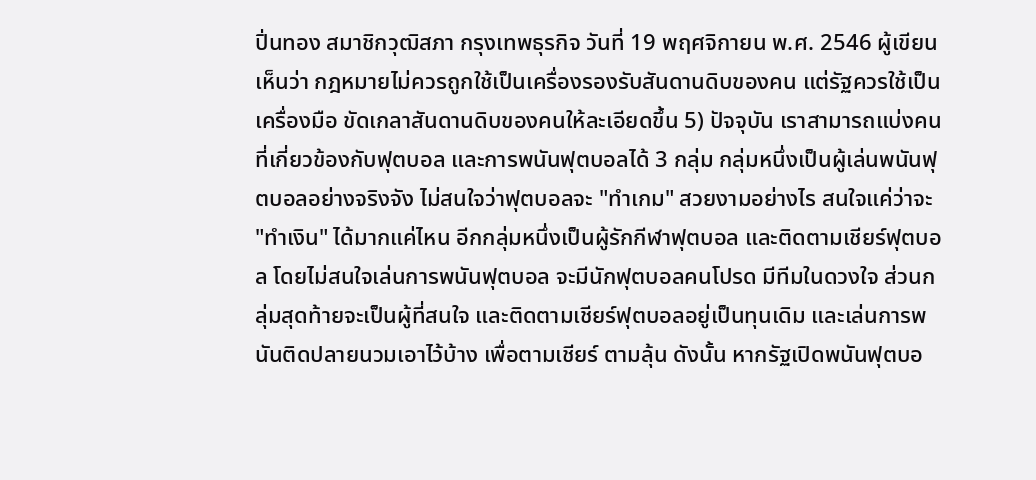ปิ่นทอง สมาชิกวุฒิสภา กรุงเทพธุรกิจ วันที่ 19 พฤศจิกายน พ.ศ. 2546 ผู้เขียนเห็นว่า กฎหมายไม่ควรถูกใช้เป็นเครื่องรองรับสันดานดิบของคน แต่รัฐควรใช้เป็นเครื่องมือ ขัดเกลาสันดานดิบของคนให้ละเอียดขึ้น 5) ปัจจุบัน เราสามารถแบ่งคนที่เกี่ยวข้องกับฟุตบอล และการพนันฟุตบอลได้ 3 กลุ่ม กลุ่มหนึ่งเป็นผู้เล่นพนันฟุตบอลอย่างจริงจัง ไม่สนใจว่าฟุตบอลจะ "ทำเกม" สวยงามอย่างไร สนใจแค่ว่าจะ "ทำเงิน" ได้มากแค่ไหน อีกกลุ่มหนึ่งเป็นผู้รักกีฬาฟุตบอล และติดตามเชียร์ฟุตบอล โดยไม่สนใจเล่นการพนันฟุตบอล จะมีนักฟุตบอลคนโปรด มีทีมในดวงใจ ส่วนกลุ่มสุดท้ายจะเป็นผู้ที่สนใจ และติดตามเชียร์ฟุตบอลอยู่เป็นทุนเดิม และเล่นการพนันติดปลายนวมเอาไว้บ้าง เพื่อตามเชียร์ ตามลุ้น ดังนั้น หากรัฐเปิดพนันฟุตบอ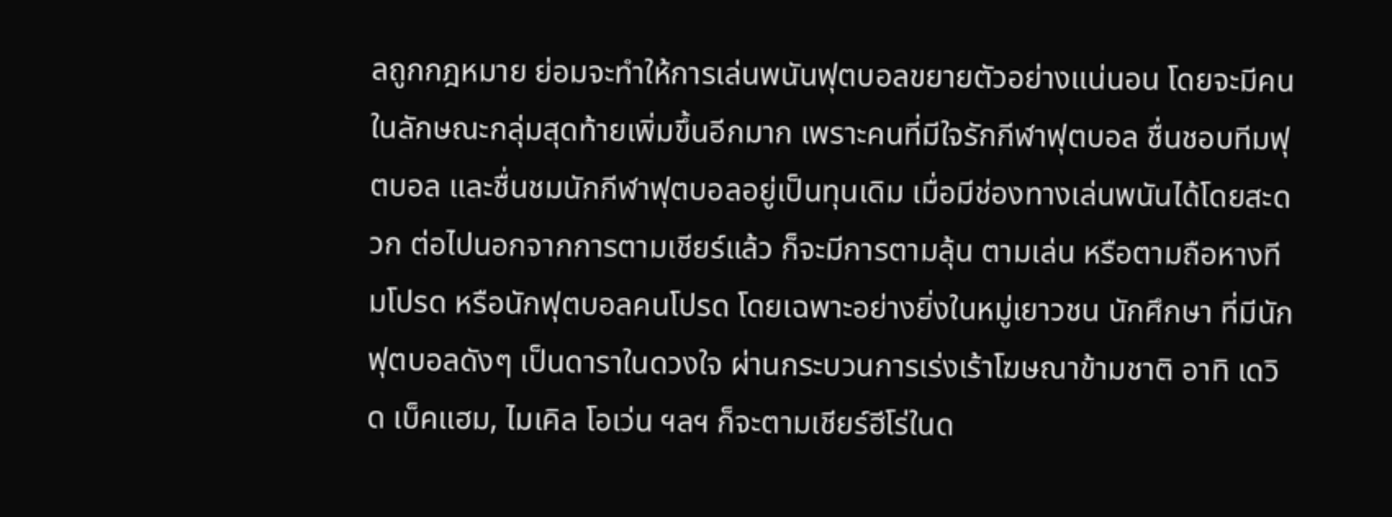ลถูกกฎหมาย ย่อมจะทำให้การเล่นพนันฟุตบอลขยายตัวอย่างแน่นอน โดยจะมีคนในลักษณะกลุ่มสุดท้ายเพิ่มขึ้นอีกมาก เพราะคนที่มีใจรักกีฬาฟุตบอล ชื่นชอบทีมฟุตบอล และชื่นชมนักกีฬาฟุตบอลอยู่เป็นทุนเดิม เมื่อมีช่องทางเล่นพนันได้โดยสะดวก ต่อไปนอกจากการตามเชียร์แล้ว ก็จะมีการตามลุ้น ตามเล่น หรือตามถือหางทีมโปรด หรือนักฟุตบอลคนโปรด โดยเฉพาะอย่างยิ่งในหมู่เยาวชน นักศึกษา ที่มีนักฟุตบอลดังๆ เป็นดาราในดวงใจ ผ่านกระบวนการเร่งเร้าโฆษณาข้ามชาติ อาทิ เดวิด เบ็คแฮม, ไมเคิล โอเว่น ฯลฯ ก็จะตามเชียร์ฮีโร่ในด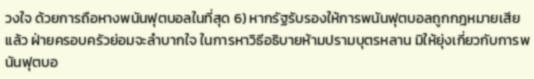วงใจ ด้วยการถือหางพนันฟุตบอลในที่สุด 6) หากรัฐรับรองให้การพนันฟุตบอลถูกกฎหมายเสียแล้ว ฝ่ายครอบครัวย่อมจะลำบากใจ ในการหาวิธีอธิบายห้ามปรามบุตรหลาน มิให้ยุ่งเกี่ยวกับการพนันฟุตบอ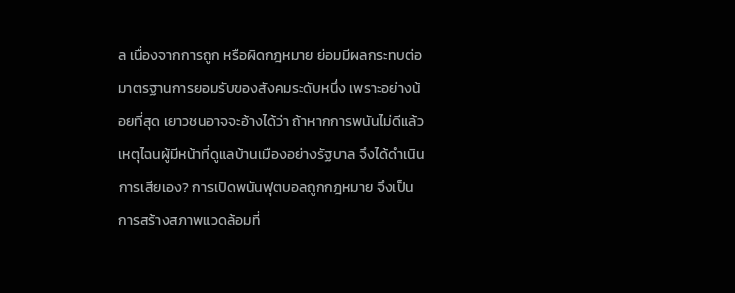ล เนื่องจากการถูก หรือผิดกฎหมาย ย่อมมีผลกระทบต่อมาตรฐานการยอมรับของสังคมระดับหนึ่ง เพราะอย่างน้อยที่สุด เยาวชนอาจจะอ้างได้ว่า ถ้าหากการพนันไม่ดีแล้ว เหตุไฉนผู้มีหน้าที่ดูแลบ้านเมืองอย่างรัฐบาล จึงได้ดำเนินการเสียเอง? การเปิดพนันฟุตบอลถูกกฎหมาย จึงเป็นการสร้างสภาพแวดล้อมที่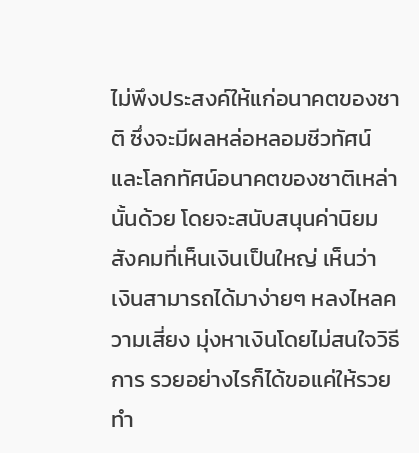ไม่พึงประสงค์ให้แก่อนาคตของชาติ ซึ่งจะมีผลหล่อหลอมชีวทัศน์ และโลกทัศน์อนาคตของชาติเหล่านั้นด้วย โดยจะสนับสนุนค่านิยมสังคมที่เห็นเงินเป็นใหญ่ เห็นว่า เงินสามารถได้มาง่ายๆ หลงไหลความเสี่ยง มุ่งหาเงินโดยไม่สนใจวิธีการ รวยอย่างไรก็ได้ขอแค่ให้รวย ทำ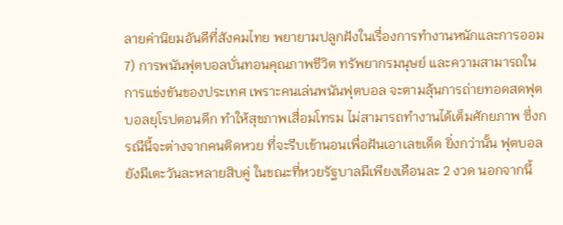ลายค่านิยมอันดีที่สังคมไทย พยายามปลูกฝังในเรื่องการทำงานหนักและการออม 7) การพนันฟุตบอลบั่นทอนคุณภาพชีวิต ทรัพยากรมนุษย์ และความสามารถในการแข่งขันของประเทศ เพราะคนเล่นพนันฟุตบอล จะตามลุ้นการถ่ายทอดสดฟุตบอลยุโรปตอนดึก ทำให้สุขภาพเสื่อมโทรม ไม่สามารถทำงานได้เต็มศักยภาพ ซึ่งกรณีนี้จะต่างจากคนติดหวย ที่จะรีบเข้านอนเพื่อฝันเอาเลขเด็ด ยิ่งกว่านั้น ฟุตบอลยังมีเตะวันละหลายสิบคู่ ในขณะที่หวยรัฐบาลมีเพียงเดือนละ 2 งวด นอกจากนี้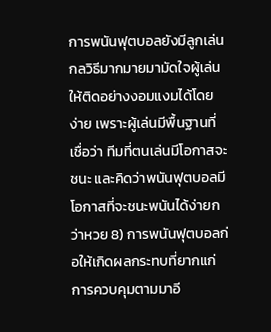การพนันฟุตบอลยังมีลูกเล่นกลวิธีมากมายมามัดใจผู้เล่น ให้ติดอย่างงอมแงมได้โดยง่าย เพราะผู้เล่นมีพื้นฐานที่เชื่อว่า ทีมที่ตนเล่นมีโอกาสจะชนะ และคิดว่าพนันฟุตบอลมีโอกาสที่จะชนะพนันได้ง่ายกว่าหวย 8) การพนันฟุตบอลก่อให้เกิดผลกระทบที่ยากแก่การควบคุมตามมาอี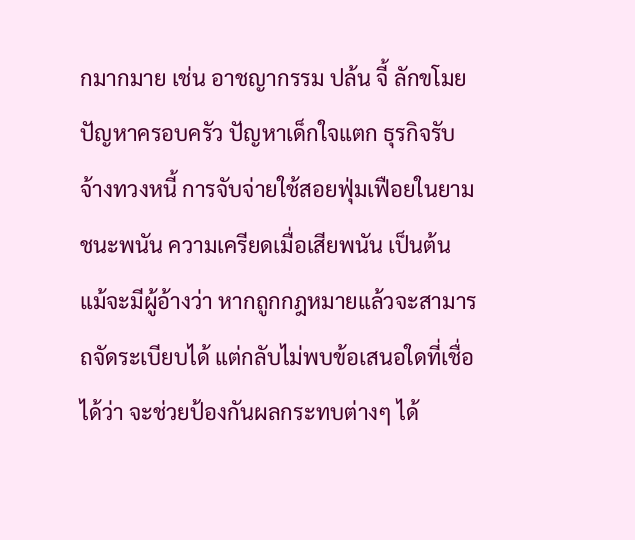กมากมาย เช่น อาชญากรรม ปล้น จี้ ลักขโมย ปัญหาครอบครัว ปัญหาเด็กใจแตก ธุรกิจรับจ้างทวงหนี้ การจับจ่ายใช้สอยฟุ่มเฟือยในยามชนะพนัน ความเครียดเมื่อเสียพนัน เป็นต้น แม้จะมีผู้อ้างว่า หากถูกกฎหมายแล้วจะสามารถจัดระเบียบได้ แต่กลับไม่พบข้อเสนอใดที่เชื่อได้ว่า จะช่วยป้องกันผลกระทบต่างๆ ได้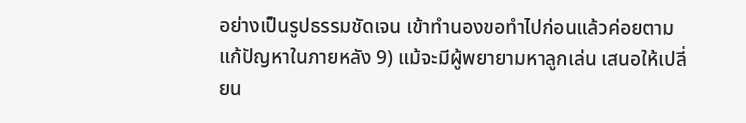อย่างเป็นรูปธรรมชัดเจน เข้าทำนองขอทำไปก่อนแล้วค่อยตามแก้ปัญหาในภายหลัง 9) แม้จะมีผู้พยายามหาลูกเล่น เสนอให้เปลี่ยน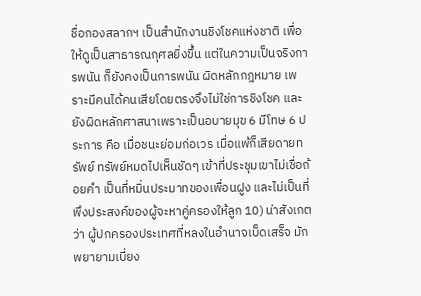ชื่อกองสลากฯ เป็นสำนักงานชิงโชคแห่งชาติ เพื่อให้ดูเป็นสาธารณกุศลยิ่งขึ้น แต่ในความเป็นจริงการพนัน ก็ยังคงเป็นการพนัน ผิดหลักกฎหมาย เพราะมีคนได้คนเสียโดยตรงจึงไม่ใช่การชิงโชค และยังผิดหลักศาสนาเพราะเป็นอบายมุข 6 มีโทษ 6 ประการ คือ เมื่อชนะย่อมก่อเวร เมื่อแพ้ก็เสียดายทรัพย์ ทรัพย์หมดไปเห็นชัดๆ เข้าที่ประชุมเขาไม่เชื่อถ้อยคำ เป็นที่หมิ่นประมาทของเพื่อนฝูง และไม่เป็นที่พึงประสงค์ของผู้จะหาคู่ครองให้ลูก 10) น่าสังเกตว่า ผู้ปกครองประเทศที่หลงในอำนาจเบ็ดเสร็จ มักพยายามเบี่ยง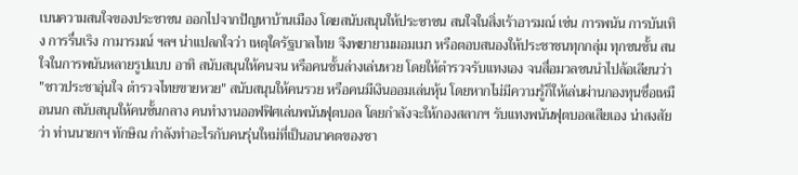เบนความสนใจของประชาชน ออกไปจากปัญหาบ้านเมือง โดยสนับสนุนให้ประชาชน สนใจในสิ่งเร้าอารมณ์ เช่น การพนัน การบันเทิง การรื่นเริง กามารมณ์ ฯลฯ น่าแปลกใจว่า เหตุใดรัฐบาลไทย จึงพยายามมอมเมา หรือตอบสนองให้ประชาชนทุกกลุ่ม ทุกชนชั้น สนใจในการพนันหลายรูปแบบ อาทิ สนับสนุนให้คนจน หรือคนชั้นล่างเล่นหวย โดยให้ตำรวจรับแทงเอง จนสื่อมวลชนนำไปล้อเลียนว่า "ชาวประชาอุ่นใจ ตำรวจไทยขายหวย" สนับสนุนให้คนรวย หรือคนมีเงินออมเล่นหุ้น โดยหากไม่มีความรู้ก็ให้เล่นผ่านกองทุนชื่อเหมือนนก สนับสนุนให้คนชั้นกลาง คนทำงานออฟฟิศเล่นพนันฟุตบอล โดยกำลังจะให้กองสลากฯ รับแทงพนันฟุตบอลเสียเอง น่าสงสัยว่า ท่านนายกฯ ทักษิณ กำลังทำอะไรกับคนรุ่นใหม่ที่เป็นอนาคตของชา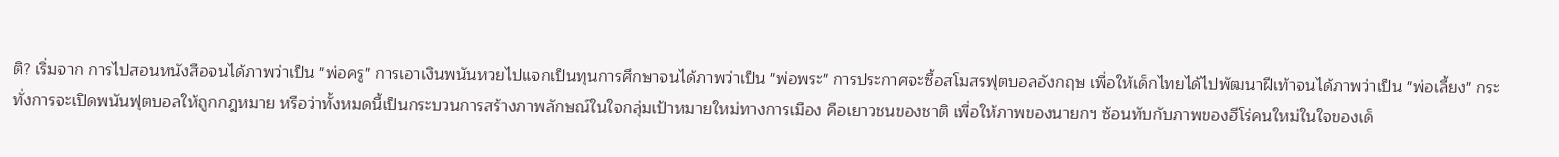ติ? เริ่มจาก การไปสอนหนังสือจนได้ภาพว่าเป็น "พ่อครู" การเอาเงินพนันหวยไปแจกเป็นทุนการศึกษาจนได้ภาพว่าเป็น "พ่อพระ" การประกาศจะซื้อสโมสรฟุตบอลอังกฤษ เพื่อให้เด็กไทยได้ไปพัฒนาฝีเท้าจนได้ภาพว่าเป็น "พ่อเลี้ยง" กระทั่งการจะเปิดพนันฟุตบอลให้ถูกกฎหมาย หรือว่าทั้งหมดนี้เป็นกระบวนการสร้างภาพลักษณ์ในใจกลุ่มเป้าหมายใหม่ทางการเมือง คือเยาวชนของชาติ เพื่อให้ภาพของนายกฯ ซ้อนทับกับภาพของฮีโร่คนใหม่ในใจของเด็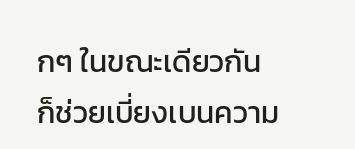กๆ ในขณะเดียวกัน ก็ช่วยเบี่ยงเบนความ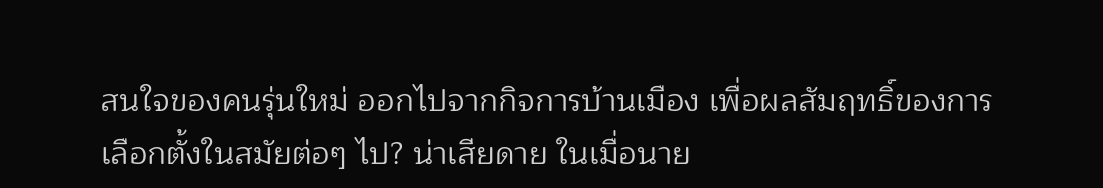สนใจของคนรุ่นใหม่ ออกไปจากกิจการบ้านเมือง เพื่อผลสัมฤทธิ์ของการเลือกตั้งในสมัยต่อๆ ไป? น่าเสียดาย ในเมื่อนาย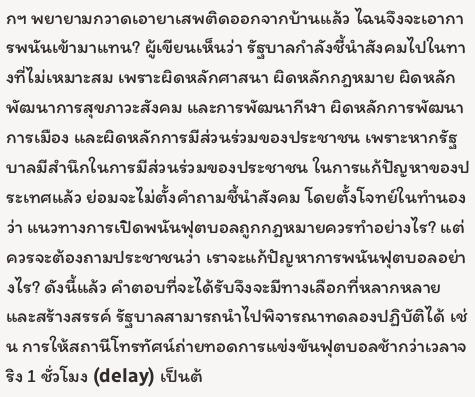กฯ พยายามกวาดเอายาเสพติดออกจากบ้านแล้ว ไฉนจึงจะเอาการพนันเข้ามาแทน? ผู้เขียนเห็นว่า รัฐบาลกำลังชี้นำสังคมไปในทางที่ไม่เหมาะสม เพราะผิดหลักศาสนา ผิดหลักกฎหมาย ผิดหลักพัฒนาการสุขภาวะสังคม และการพัฒนากีฬา ผิดหลักการพัฒนาการเมือง และผิดหลักการมีส่วนร่วมของประชาชน เพราะหากรัฐบาลมีสำนึกในการมีส่วนร่วมของประชาชน ในการแก้ปัญหาของประเทศแล้ว ย่อมจะไม่ตั้งคำถามชี้นำสังคม โดยตั้งโจทย์ในทำนองว่า แนวทางการเปิดพนันฟุตบอลถูกกฎหมายควรทำอย่างไร? แต่ควรจะต้องถามประชาชนว่า เราจะแก้ปัญหาการพนันฟุตบอลอย่างไร? ดังนี้แล้ว คำตอบที่จะได้รับจึงจะมีทางเลือกที่หลากหลาย และสร้างสรรค์ รัฐบาลสามารถนำไปพิจารณาทดลองปฏิบัติได้ เช่น การให้สถานีโทรทัศน์ถ่ายทอดการแข่งขันฟุตบอลช้ากว่าเวลาจริง 1 ชั่วโมง (delay) เป็นต้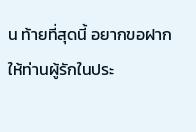น ท้ายที่สุดนี้ อยากขอฝากให้ท่านผู้รักในประ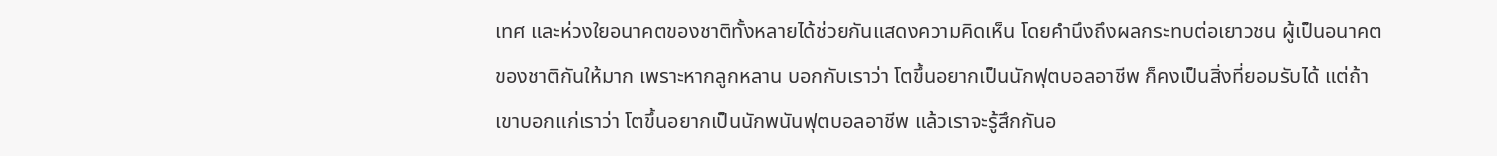เทศ และห่วงใยอนาคตของชาติทั้งหลายได้ช่วยกันแสดงความคิดเห็น โดยคำนึงถึงผลกระทบต่อเยาวชน ผู้เป็นอนาคตของชาติกันให้มาก เพราะหากลูกหลาน บอกกับเราว่า โตขึ้นอยากเป็นนักฟุตบอลอาชีพ ก็คงเป็นสิ่งที่ยอมรับได้ แต่ถ้าเขาบอกแก่เราว่า โตขึ้นอยากเป็นนักพนันฟุตบอลอาชีพ แล้วเราจะรู้สึกกันอ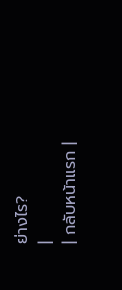ย่างไร?
|
| กลับหน้าแรก |